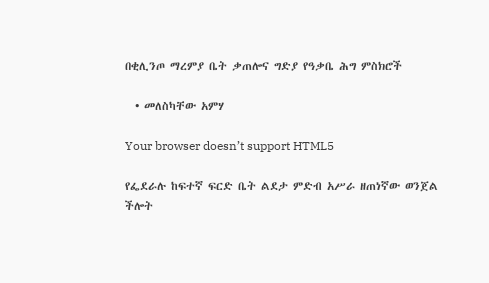በቂሊንጦ ማረምያ ቤት ቃጠሎና ግድያ የዓቃቤ ሕግ ምስክሮች

  • መለስካቸው አምሃ

Your browser doesn’t support HTML5

የፌደራሉ ከፍተኛ ፍርድ ቤት ልደታ ምድብ አሥራ ዘጠነኛው ወንጀል ችሎት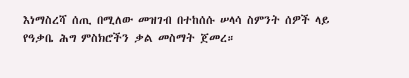እነማስረሻ ሰጢ በሚለው መዝገብ በተከሰሱ ሠላሳ ስምንት ሰዎች ላይ የዓቃቤ ሕግ ምስክሮችን ቃል መስማት ጀመረ።